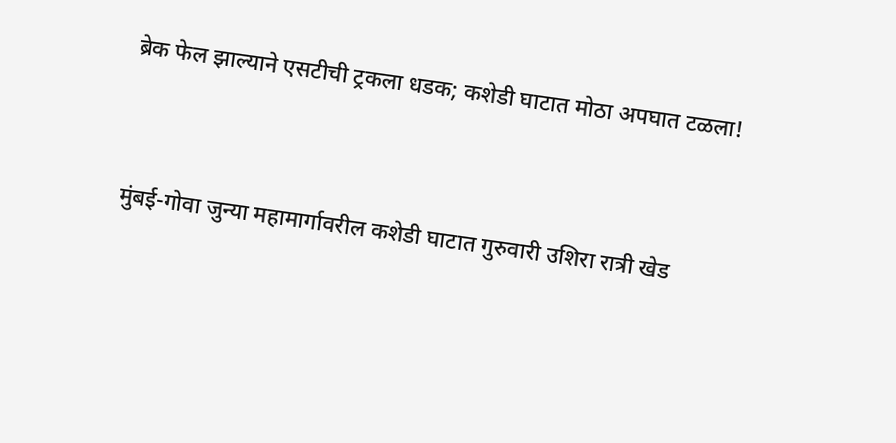ब्रेक फेल झाल्याने एसटीची ट्रकला धडक; कशेडी घाटात मोठा अपघात टळला!


मुंबई-गोवा जुन्या महामार्गावरील कशेडी घाटात गुरुवारी उशिरा रात्री खेड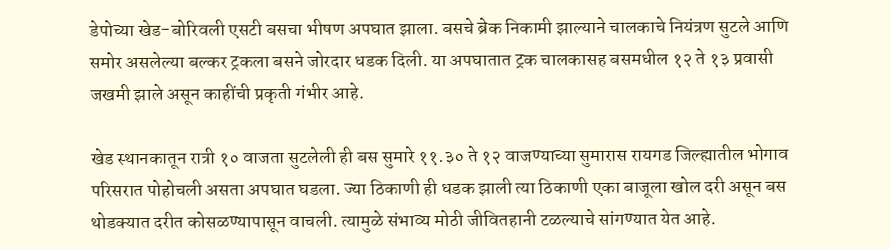डेपोच्या खेड-बोरिवली एसटी बसचा भीषण अपघात झाला. बसचे ब्रेक निकामी झाल्याने चालकाचे नियंत्रण सुटले आणि समोर असलेल्या बल्कर ट्रकला बसने जोरदार धडक दिली. या अपघातात ट्रक चालकासह बसमधील १२ ते १३ प्रवासी जखमी झाले असून काहींची प्रकृती गंभीर आहे.

खेड स्थानकातून रात्री १० वाजता सुटलेली ही बस सुमारे ११.३० ते १२ वाजण्याच्या सुमारास रायगड जिल्ह्यातील भोगाव परिसरात पोहोचली असता अपघात घडला. ज्या ठिकाणी ही धडक झाली त्या ठिकाणी एका बाजूला खोल दरी असून बस थोडक्यात दरीत कोसळण्यापासून वाचली. त्यामुळे संभाव्य मोठी जीवितहानी टळल्याचे सांगण्यात येत आहे.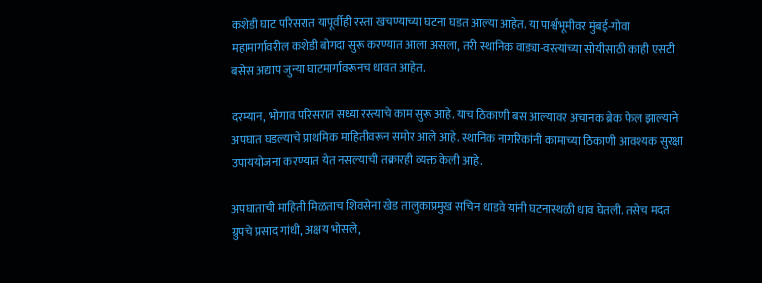कशेडी घाट परिसरात यापूर्वीही रस्ता खचण्याच्या घटना घडत आल्या आहेत. या पार्श्वभूमीवर मुंबई-गोवा महामार्गावरील कशेडी बोगदा सुरू करण्यात आला असला, तरी स्थानिक वाड्या-वस्त्यांच्या सोयीसाठी काही एसटी बसेस अद्याप जुन्या घाटमार्गावरूनच धावत आहेत.

दरम्यान, भोगाव परिसरात सध्या रस्त्याचे काम सुरू आहे. याच ठिकाणी बस आल्यावर अचानक ब्रेक फेल झाल्याने अपघात घडल्याचे प्राथमिक माहितीवरून समोर आले आहे. स्थानिक नागरिकांनी कामाच्या ठिकाणी आवश्यक सुरक्षा उपाययोजना करण्यात येत नसल्याची तक्रारही व्यक्त केली आहे.

अपघाताची माहिती मिळताच शिवसेना खेड तालुकाप्रमुख सचिन धाडवे यांनी घटनास्थळी धाव घेतली. तसेच मदत ग्रुपचे प्रसाद गांधी, अक्षय भोसले,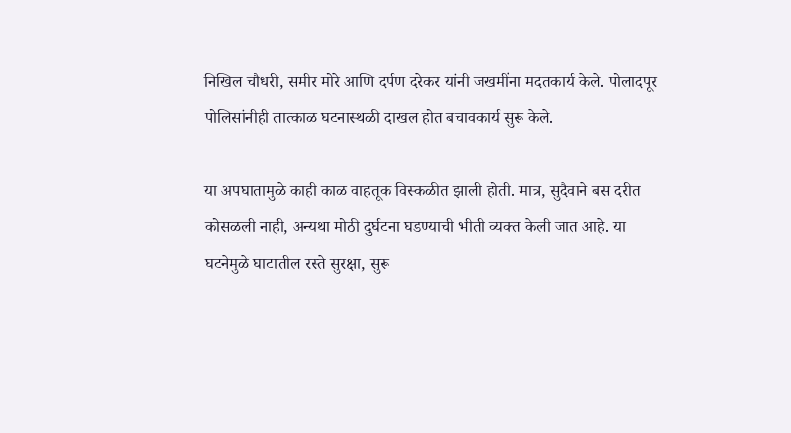निखिल चौधरी, समीर मोरे आणि दर्पण दरेकर यांनी जखमींना मदतकार्य केले. पोलादपूर पोलिसांनीही तात्काळ घटनास्थळी दाखल होत बचावकार्य सुरू केले.

या अपघातामुळे काही काळ वाहतूक विस्कळीत झाली होती. मात्र, सुदैवाने बस दरीत कोसळली नाही, अन्यथा मोठी दुर्घटना घडण्याची भीती व्यक्त केली जात आहे. या घटनेमुळे घाटातील रस्ते सुरक्षा, सुरू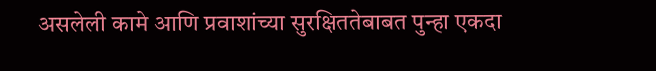असलेली कामे आणि प्रवाशांच्या सुरक्षिततेबाबत पुन्हा एकदा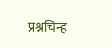प्रश्नचिन्ह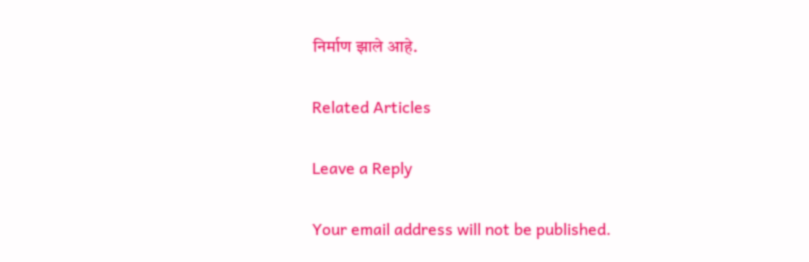निर्माण झाले आहे.

Related Articles

Leave a Reply

Your email address will not be published.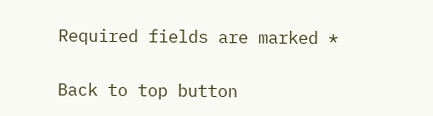Required fields are marked *

Back to top button